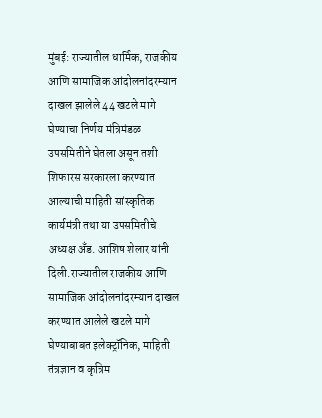मुंबई: राज्यातील धार्मिक, राजकीय आणि सामाजिक आंदोलनांदरम्यान दाखल झालेले 44 खटले मागे घेण्याचा निर्णय मंत्रिमंडळ उपसमितीने घेतला असून तशी शिफारस सरकारला करण्यात आल्याची माहिती सांस्कृतिक कार्यमंत्री तथा या उपसमितीचे अध्यक्ष अँड. आशिष शेलार यांनी दिली.राज्यातील राजकीय आणि सामाजिक आंदोलनांदरम्यान दाखल करण्यात आलेले खटले मागे घेण्याबाबत इलेक्ट्रॉनिक, माहिती तंत्रज्ञान व कृत्रिम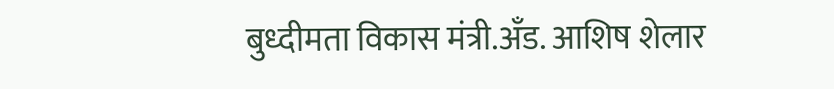बुध्दीमता विकास मंत्री.अँड. आशिष शेलार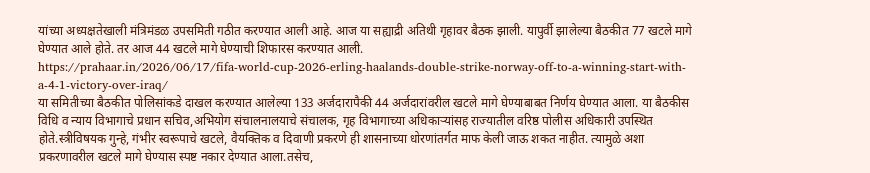यांच्या अध्यक्षतेखाली मंत्रिमंडळ उपसमिती गठीत करण्यात आली आहे. आज या सह्याद्री अतिथी गृहावर बैठक झाली. यापुर्वी झालेल्या बैठकीत 77 खटले मागे घेण्यात आले होते. तर आज 44 खटले मागे घेण्याची शिफारस करण्यात आली.
https://prahaar.in/2026/06/17/fifa-world-cup-2026-erling-haalands-double-strike-norway-off-to-a-winning-start-with-a-4-1-victory-over-iraq/
या समितीच्या बैठकीत पोलिसांकडे दाखल करण्यात आलेल्या 133 अर्जदारापैकी 44 अर्जदारांवरील खटले मागे घेण्याबाबत निर्णय घेण्यात आला. या बैठकीस विधि व न्याय विभागाचे प्रधान सचिव,अभियोग संचालनालयाचे संचालक, गृह विभागाच्या अधिकाऱ्यांसह राज्यातील वरिष्ठ पोलीस अधिकारी उपस्थित होते.स्त्रीविषयक गुन्हे, गंभीर स्वरूपाचे खटले, वैयक्तिक व दिवाणी प्रकरणे ही शासनाच्या धोरणांतर्गत माफ केली जाऊ शकत नाहीत. त्यामुळे अशा प्रकरणावरील खटले मागे घेण्यास स्पष्ट नकार देण्यात आला.तसेच,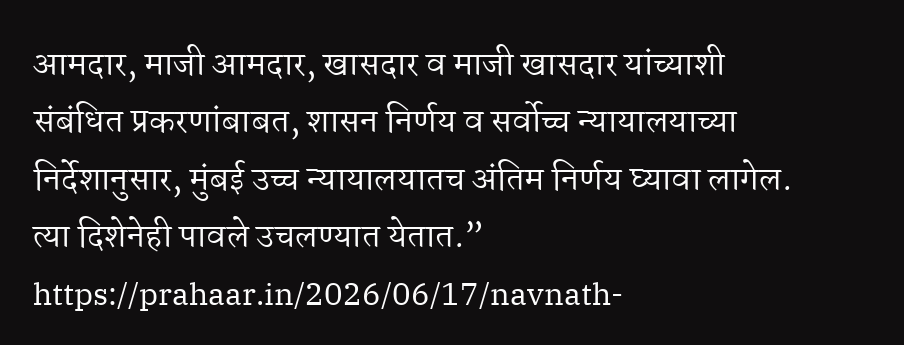आमदार, माजी आमदार, खासदार व माजी खासदार यांच्याशी संबंधित प्रकरणांबाबत, शासन निर्णय व सर्वोच्च न्यायालयाच्या निर्देशानुसार, मुंबई उच्च न्यायालयातच अंतिम निर्णय घ्यावा लागेल. त्या दिशेनेही पावले उचलण्यात येतात.”
https://prahaar.in/2026/06/17/navnath-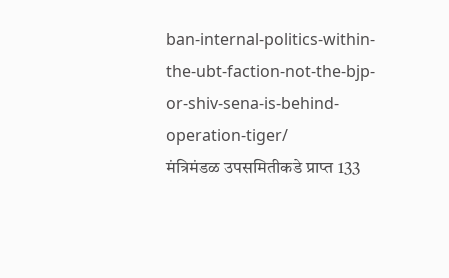ban-internal-politics-within-the-ubt-faction-not-the-bjp-or-shiv-sena-is-behind-operation-tiger/
मंत्रिमंडळ उपसमितीकडे प्राप्त 133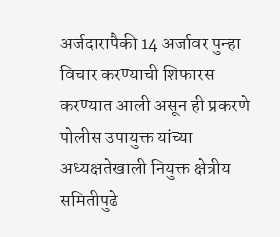अर्जदारापैकी 14 अर्जावर पुन्हा विचार करण्याची शिफारस करण्यात आली असून ही प्रकरणे पोलीस उपायुक्त यांच्या अध्यक्षतेखाली नियुक्त क्षेत्रीय समितीपुढे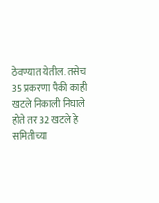ठेवण्यात येतील. तसेच 35 प्रकरणा पैकी काही खटले निकाली निघाले होते तर 32 खटले हे समितीच्या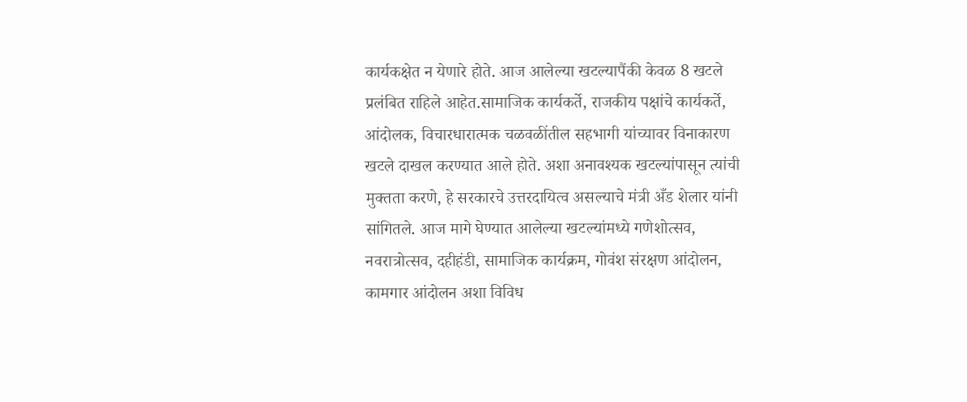कार्यकक्षेत न येणारे होते. आज आलेल्या खटल्यापैंकी केवळ 8 खटले प्रलंबित राहिले आहेत.सामाजिक कार्यकर्ते, राजकीय पक्षांचे कार्यकर्ते, आंदोलक, विचारधारात्मक चळवळींतील सहभागी यांच्यावर विनाकारण खटले दाखल करण्यात आले होते. अशा अनावश्यक खटल्यांपासून त्यांची मुक्तता करणे, हे सरकारचे उत्तरदायित्व असल्याचे मंत्री अँड शेलार यांनी सांगितले. आज मागे घेण्यात आलेल्या खटल्यांमध्ये गणेशोत्सव, नवरात्रोत्सव, दहीहंडी, सामाजिक कार्यक्रम, गोवंश संरक्षण आंदोलन, कामगार आंदोलन अशा विविध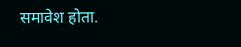समावेश होता.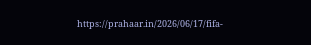https://prahaar.in/2026/06/17/fifa-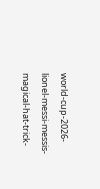world-cup-2026-lionel-messi-messis-magical-hat-trick-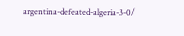argentina-defeated-algeria-3-0/